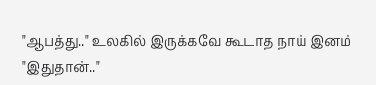"ஆபத்து.." உலகில் இருக்கவே கூடாத நாய் இனம் "இதுதான்.."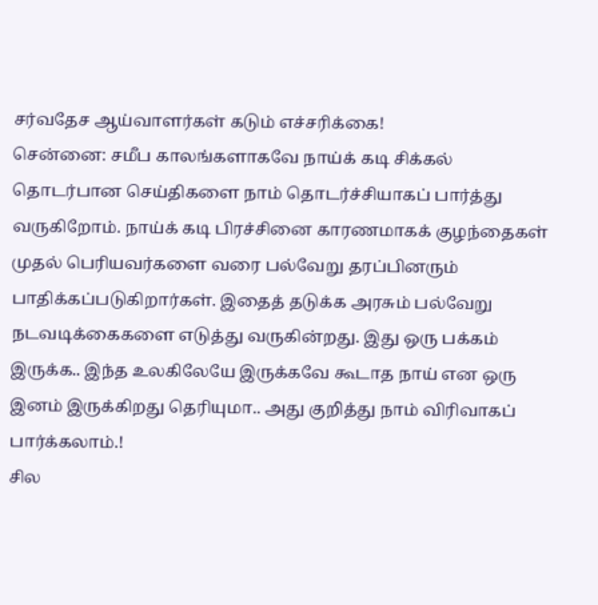சர்வதேச ஆய்வாளர்கள் கடும் எச்சரிக்கை!
சென்னை: சமீப காலங்களாகவே நாய்க் கடி சிக்கல் தொடர்பான செய்திகளை நாம் தொடர்ச்சியாகப் பார்த்து வருகிறோம். நாய்க் கடி பிரச்சினை காரணமாகக் குழந்தைகள் முதல் பெரியவர்களை வரை பல்வேறு தரப்பினரும் பாதிக்கப்படுகிறார்கள். இதைத் தடுக்க அரசும் பல்வேறு நடவடிக்கைகளை எடுத்து வருகின்றது. இது ஒரு பக்கம் இருக்க.. இந்த உலகிலேயே இருக்கவே கூடாத நாய் என ஒரு இனம் இருக்கிறது தெரியுமா.. அது குறித்து நாம் விரிவாகப் பார்க்கலாம்.!
சில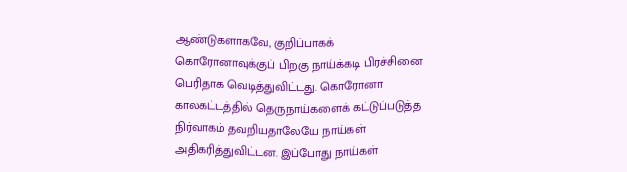ஆண்டுகளாகவே, குறிப்பாகக் கொரோனாவுக்குப் பிறகு நாய்க்கடி பிரச்சினை பெரிதாக வெடித்துவிட்டது. கொரோனா காலகட்டத்தில் தெருநாய்களைக் கட்டுப்படுத்த நிர்வாகம் தவறியதாலேயே நாய்கள் அதிகரித்துவிட்டன. இப்போது நாய்கள்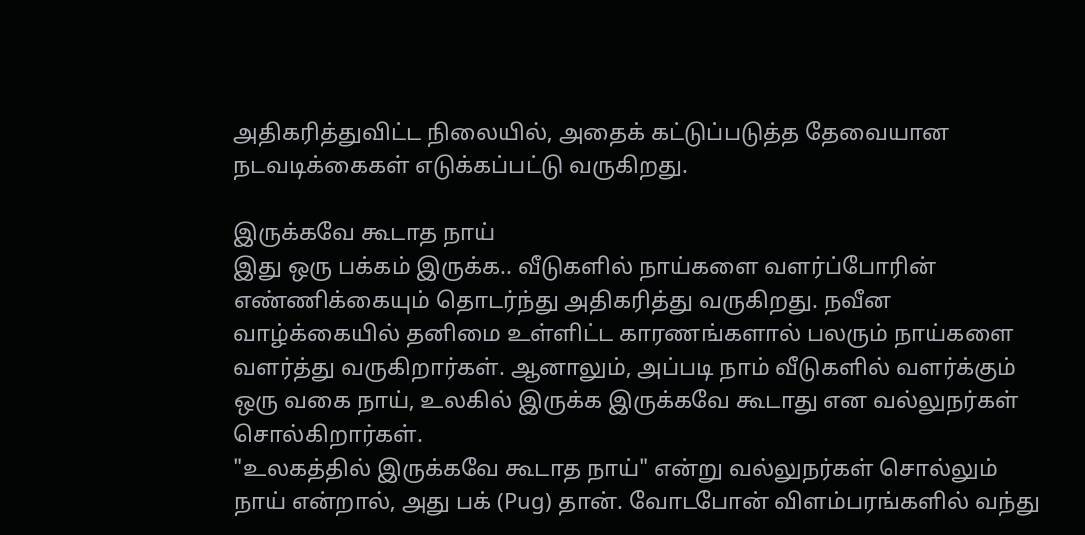அதிகரித்துவிட்ட நிலையில், அதைக் கட்டுப்படுத்த தேவையான நடவடிக்கைகள் எடுக்கப்பட்டு வருகிறது.

இருக்கவே கூடாத நாய்
இது ஒரு பக்கம் இருக்க.. வீடுகளில் நாய்களை வளர்ப்போரின் எண்ணிக்கையும் தொடர்ந்து அதிகரித்து வருகிறது. நவீன வாழ்க்கையில் தனிமை உள்ளிட்ட காரணங்களால் பலரும் நாய்களை வளர்த்து வருகிறார்கள். ஆனாலும், அப்படி நாம் வீடுகளில் வளர்க்கும் ஒரு வகை நாய், உலகில் இருக்க இருக்கவே கூடாது என வல்லுநர்கள் சொல்கிறார்கள்.
"உலகத்தில் இருக்கவே கூடாத நாய்" என்று வல்லுநர்கள் சொல்லும் நாய் என்றால், அது பக் (Pug) தான். வோடபோன் விளம்பரங்களில் வந்து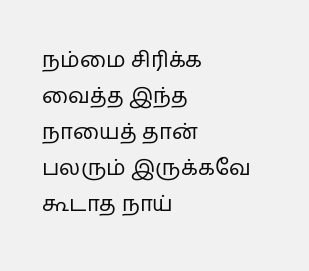நம்மை சிரிக்க வைத்த இந்த நாயைத் தான் பலரும் இருக்கவே கூடாத நாய்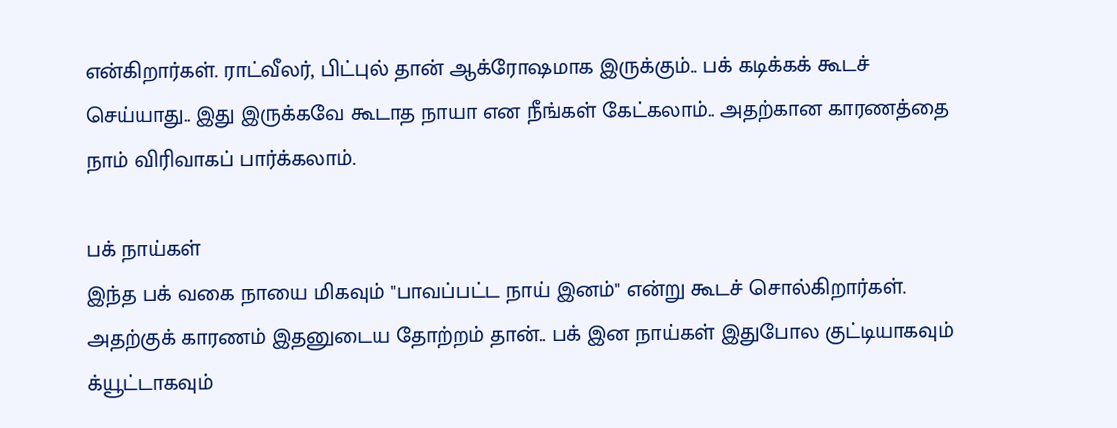என்கிறார்கள். ராட்வீலர், பிட்புல் தான் ஆக்ரோஷமாக இருக்கும்.. பக் கடிக்கக் கூடச் செய்யாது.. இது இருக்கவே கூடாத நாயா என நீங்கள் கேட்கலாம்.. அதற்கான காரணத்தை நாம் விரிவாகப் பார்க்கலாம்.

பக் நாய்கள்
இந்த பக் வகை நாயை மிகவும் "பாவப்பட்ட நாய் இனம்" என்று கூடச் சொல்கிறார்கள். அதற்குக் காரணம் இதனுடைய தோற்றம் தான்.. பக் இன நாய்கள் இதுபோல குட்டியாகவும் க்யூட்டாகவும்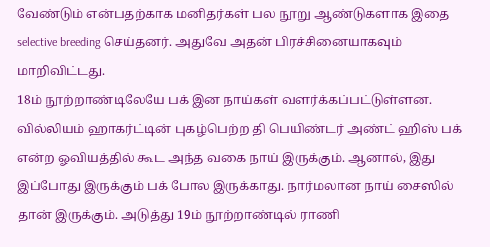வேண்டும் என்பதற்காக மனிதர்கள் பல நூறு ஆண்டுகளாக இதை selective breeding செய்தனர். அதுவே அதன் பிரச்சினையாகவும் மாறிவிட்டது.
18ம் நூற்றாண்டிலேயே பக் இன நாய்கள் வளர்க்கப்பட்டுள்ளன. வில்லியம் ஹாகர்ட்டின் புகழ்பெற்ற தி பெயிண்டர் அண்ட் ஹிஸ் பக் என்ற ஓவியத்தில் கூட அந்த வகை நாய் இருக்கும். ஆனால், இது இப்போது இருக்கும் பக் போல இருக்காது. நார்மலான நாய் சைஸில் தான் இருக்கும். அடுத்து 19ம் நூற்றாண்டில் ராணி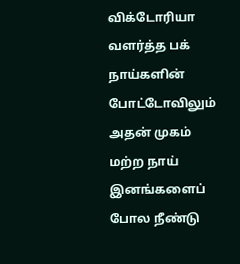விக்டோரியா வளர்த்த பக் நாய்களின் போட்டோவிலும் அதன் முகம் மற்ற நாய் இனங்களைப் போல நீண்டு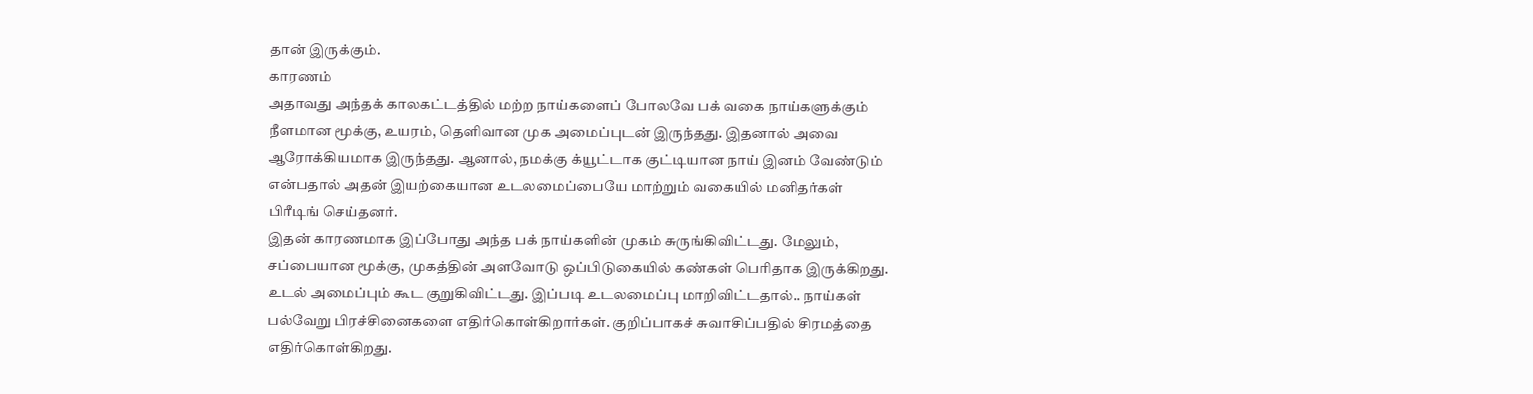தான் இருக்கும்.
காரணம்
அதாவது அந்தக் காலகட்டத்தில் மற்ற நாய்களைப் போலவே பக் வகை நாய்களுக்கும் நீளமான மூக்கு, உயரம், தெளிவான முக அமைப்புடன் இருந்தது. இதனால் அவை ஆரோக்கியமாக இருந்தது. ஆனால், நமக்கு க்யூட்டாக குட்டியான நாய் இனம் வேண்டும் என்பதால் அதன் இயற்கையான உடலமைப்பையே மாற்றும் வகையில் மனிதர்கள் பிரீடிங் செய்தனர்.
இதன் காரணமாக இப்போது அந்த பக் நாய்களின் முகம் சுருங்கிவிட்டது. மேலும், சப்பையான மூக்கு, முகத்தின் அளவோடு ஒப்பிடுகையில் கண்கள் பெரிதாக இருக்கிறது. உடல் அமைப்பும் கூட குறுகிவிட்டது. இப்படி உடலமைப்பு மாறிவிட்டதால்.. நாய்கள் பல்வேறு பிரச்சினைகளை எதிர்கொள்கிறார்கள். குறிப்பாகச் சுவாசிப்பதில் சிரமத்தை எதிர்கொள்கிறது.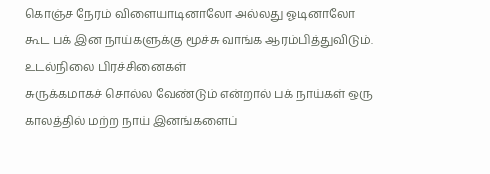கொஞ்ச நேரம் விளையாடினாலோ அல்லது ஓடினாலோ கூட பக் இன நாய்களுக்கு மூச்சு வாங்க ஆரம்பித்துவிடும்.
உடல்நிலை பிரச்சினைகள்
சுருக்கமாகச் சொல்ல வேண்டும் என்றால் பக் நாய்கள் ஒரு காலத்தில் மற்ற நாய் இனங்களைப்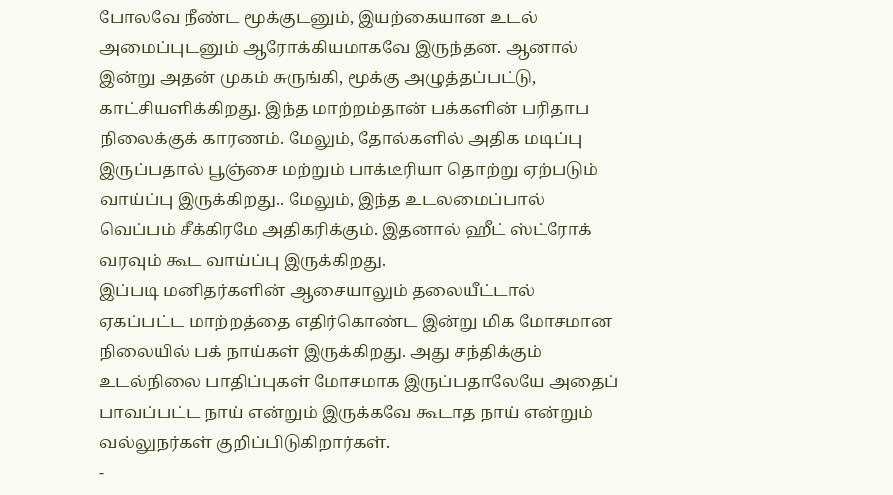போலவே நீண்ட மூக்குடனும், இயற்கையான உடல் அமைப்புடனும் ஆரோக்கியமாகவே இருந்தன. ஆனால் இன்று அதன் முகம் சுருங்கி, மூக்கு அழுத்தப்பட்டு, காட்சியளிக்கிறது. இந்த மாற்றம்தான் பக்களின் பரிதாப நிலைக்குக் காரணம். மேலும், தோல்களில் அதிக மடிப்பு இருப்பதால் பூஞ்சை மற்றும் பாக்டீரியா தொற்று ஏற்படும் வாய்ப்பு இருக்கிறது.. மேலும், இந்த உடலமைப்பால் வெப்பம் சீக்கிரமே அதிகரிக்கும். இதனால் ஹீட் ஸ்ட்ரோக் வரவும் கூட வாய்ப்பு இருக்கிறது.
இப்படி மனிதர்களின் ஆசையாலும் தலையீட்டால் ஏகப்பட்ட மாற்றத்தை எதிர்கொண்ட இன்று மிக மோசமான நிலையில் பக் நாய்கள் இருக்கிறது. அது சந்திக்கும் உடல்நிலை பாதிப்புகள் மோசமாக இருப்பதாலேயே அதைப் பாவப்பட்ட நாய் என்றும் இருக்கவே கூடாத நாய் என்றும் வல்லுநர்கள் குறிப்பிடுகிறார்கள்.
-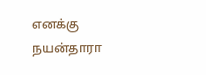எனக்கு நயன்தாரா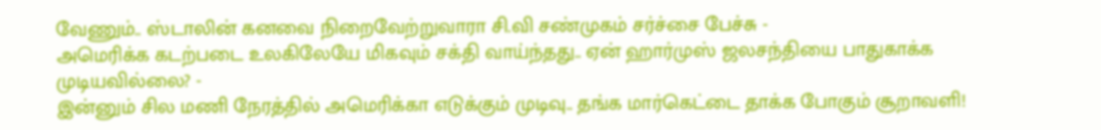வேணும்.. ஸ்டாலின் கனவை நிறைவேற்றுவாரா சி.வி சண்முகம் சர்ச்சை பேச்சு -
அமெரிக்க கடற்படை உலகிலேயே மிகவும் சக்தி வாய்ந்தது.. ஏன் ஹார்முஸ் ஜலசந்தியை பாதுகாக்க முடியவில்லை? -
இன்னும் சில மணி நேரத்தில் அமெரிக்கா எடுக்கும் முடிவு.. தங்க மார்கெட்டை தாக்க போகும் சூறாவளி!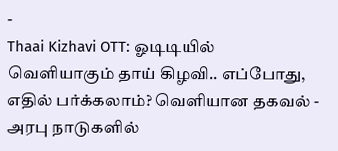-
Thaai Kizhavi OTT: ஓடிடியில் வெளியாகும் தாய் கிழவி.. எப்போது, எதில் பர்க்கலாம்? வெளியான தகவல் -
அரபு நாடுகளில்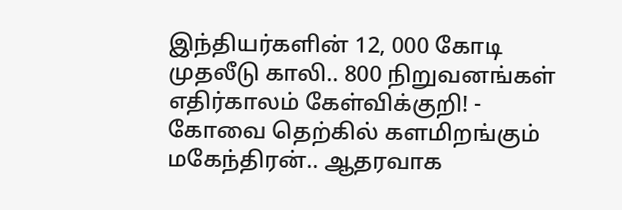இந்தியர்களின் 12, 000 கோடி முதலீடு காலி.. 800 நிறுவனங்கள் எதிர்காலம் கேள்விக்குறி! -
கோவை தெற்கில் களமிறங்கும் மகேந்திரன்.. ஆதரவாக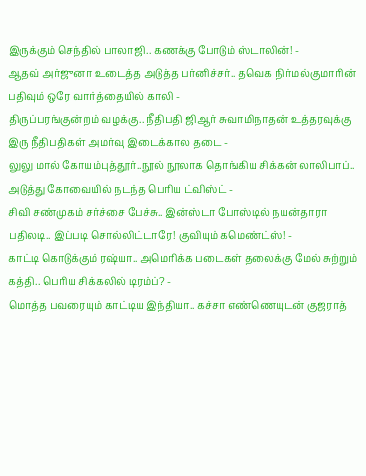இருக்கும் செந்தில் பாலாஜி.. கணக்கு போடும் ஸ்டாலின்! -
ஆதவ் அர்ஜுனா உடைத்த அடுத்த பர்னிச்சர்.. தவெக நிர்மல்குமாரின் பதிவும் ஒரே வார்த்தையில் காலி -
திருப்பரங்குன்றம் வழக்கு.. நீதிபதி ஜிஆர் சுவாமிநாதன் உத்தரவுக்கு இரு நீதிபதிகள் அமர்வு இடைக்கால தடை -
லுலு மால் கோயம்புத்தூர்..நூல் நூலாக தொங்கிய சிக்கன் லாலிபாப்.. அடுத்து கோவையில் நடந்த பெரிய ட்விஸ்ட் -
சிவி சண்முகம் சர்ச்சை பேச்சு.. இன்ஸ்டா போஸ்டில் நயன்தாரா பதிலடி.. இப்படி சொல்லிட்டாரே! குவியும் கமெண்ட்ஸ்! -
காட்டி கொடுக்கும் ரஷ்யா.. அமெரிக்க படைகள் தலைக்கு மேல் சுற்றும் கத்தி.. பெரிய சிக்கலில் டிரம்ப்? -
மொத்த பவரையும் காட்டிய இந்தியா.. கச்சா எண்ணெயுடன் குஜராத்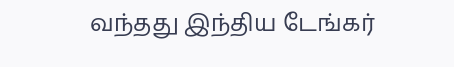வந்தது இந்திய டேங்கர்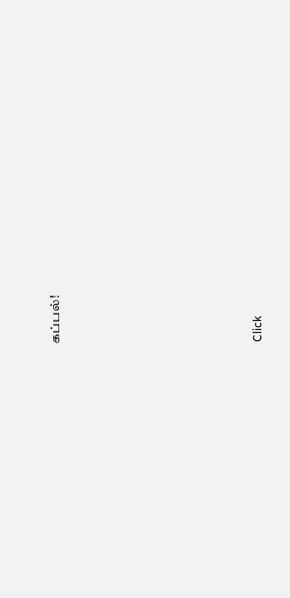கப்பல்!












Click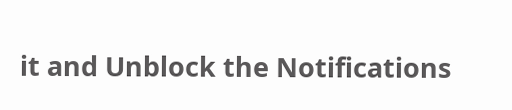it and Unblock the Notifications